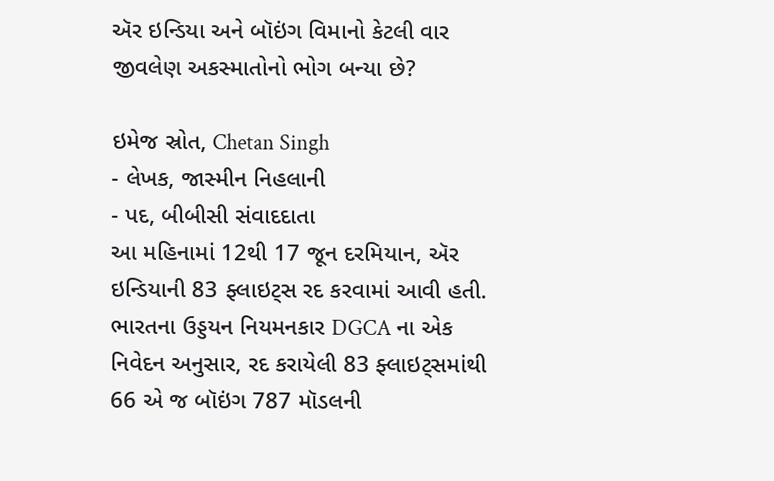ઍર ઇન્ડિયા અને બૉઇંગ વિમાનો કેટલી વાર જીવલેણ અકસ્માતોનો ભોગ બન્યા છે?

ઇમેજ સ્રોત, Chetan Singh
- લેખક, જાસ્મીન નિહલાની
- પદ, બીબીસી સંવાદદાતા
આ મહિનામાં 12થી 17 જૂન દરમિયાન, ઍર ઇન્ડિયાની 83 ફ્લાઇટ્સ રદ કરવામાં આવી હતી.
ભારતના ઉડ્ડયન નિયમનકાર DGCA ના એક નિવેદન અનુસાર, રદ કરાયેલી 83 ફ્લાઇટ્સમાંથી 66 એ જ બૉઇંગ 787 મૉડલની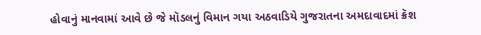હોવાનું માનવામાં આવે છે જે મૉડલનું વિમાન ગયા અઠવાડિયે ગુજરાતના અમદાવાદમાં ક્રૅશ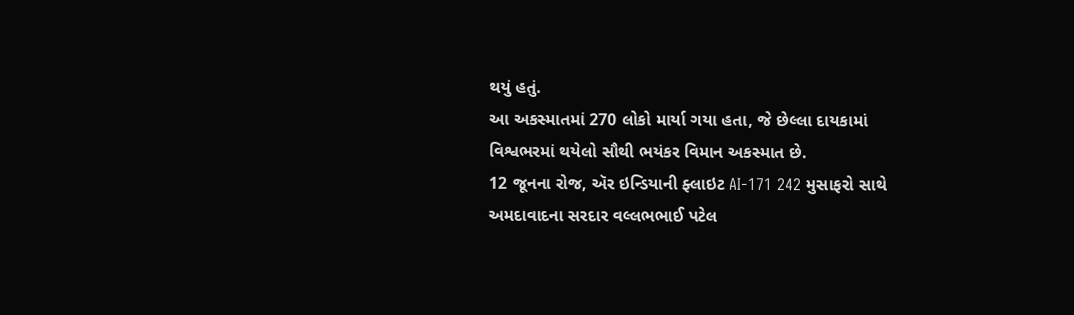થયું હતું.
આ અકસ્માતમાં 270 લોકો માર્યા ગયા હતા, જે છેલ્લા દાયકામાં વિશ્વભરમાં થયેલો સૌથી ભયંકર વિમાન અકસ્માત છે.
12 જૂનના રોજ, ઍર ઇન્ડિયાની ફ્લાઇટ AI-171 242 મુસાફરો સાથે અમદાવાદના સરદાર વલ્લભભાઈ પટેલ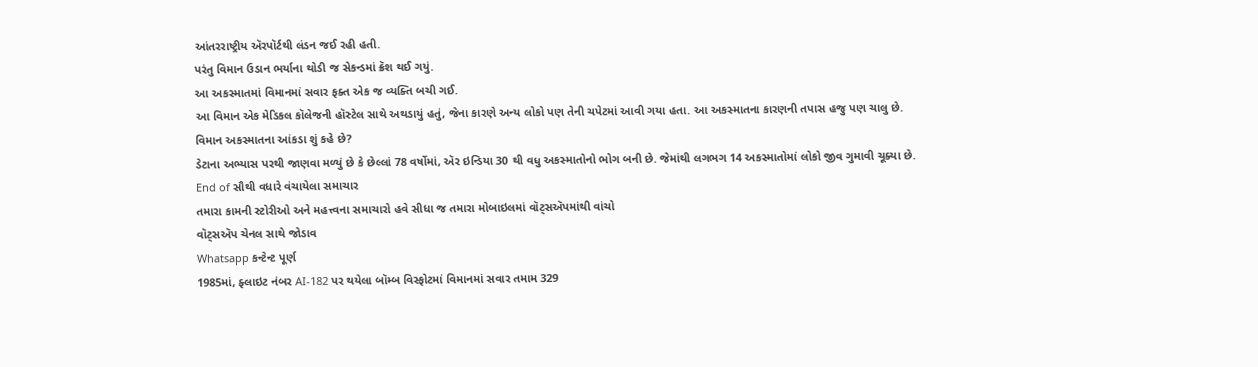આંતરરાષ્ટ્રીય ઍરપૉર્ટથી લંડન જઈ રહી હતી.
પરંતુ વિમાન ઉડાન ભર્યાના થોડી જ સેકન્ડમાં ક્રૅશ થઈ ગયું.
આ અકસ્માતમાં વિમાનમાં સવાર ફક્ત એક જ વ્યક્તિ બચી ગઈ.
આ વિમાન એક મેડિકલ કૉલેજની હૉસ્ટેલ સાથે અથડાયું હતું, જેના કારણે અન્ય લોકો પણ તેની ચપેટમાં આવી ગયા હતા. આ અકસ્માતના કારણની તપાસ હજુ પણ ચાલુ છે.
વિમાન અકસ્માતના આંકડા શું કહે છે?
ડેટાના અભ્યાસ પરથી જાણવા મળ્યું છે કે છેલ્લાં 78 વર્ષોમાં, ઍર ઇન્ડિયા 30 થી વધુ અકસ્માતોનો ભોગ બની છે. જેમાંથી લગભગ 14 અકસ્માતોમાં લોકો જીવ ગુમાવી ચૂક્યા છે.
End of સૌથી વધારે વંચાયેલા સમાચાર
તમારા કામની સ્ટોરીઓ અને મહત્ત્વના સમાચારો હવે સીધા જ તમારા મોબાઇલમાં વૉટ્સઍપમાંથી વાંચો
વૉટ્સઍપ ચેનલ સાથે જોડાવ
Whatsapp કન્ટેન્ટ પૂર્ણ
1985માં, ફ્લાઇટ નંબર AI-182 પર થયેલા બૉમ્બ વિસ્ફોટમાં વિમાનમાં સવાર તમામ 329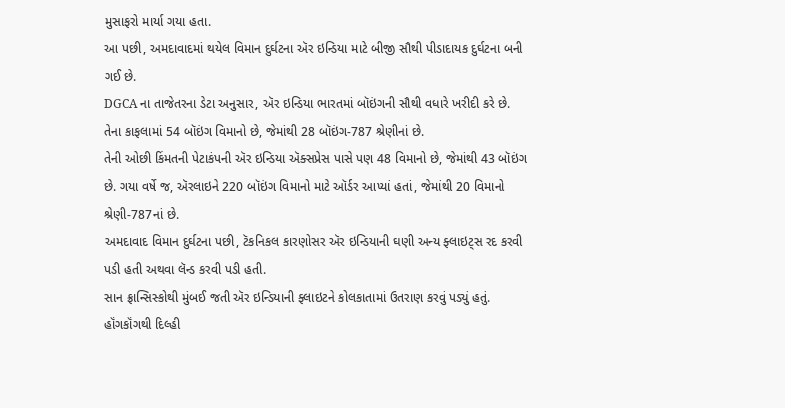મુસાફરો માર્યા ગયા હતા.
આ પછી, અમદાવાદમાં થયેલ વિમાન દુર્ઘટના ઍર ઇન્ડિયા માટે બીજી સૌથી પીડાદાયક દુર્ઘટના બની ગઈ છે.
DGCA ના તાજેતરના ડેટા અનુસાર, ઍર ઇન્ડિયા ભારતમાં બૉઇંગની સૌથી વધારે ખરીદી કરે છે.
તેના કાફલામાં 54 બૉઇંગ વિમાનો છે, જેમાંથી 28 બૉઇંગ-787 શ્રેણીનાં છે.
તેની ઓછી કિંમતની પેટાકંપની ઍર ઇન્ડિયા ઍક્સપ્રેસ પાસે પણ 48 વિમાનો છે, જેમાંથી 43 બૉઇંગ છે. ગયા વર્ષે જ, ઍરલાઇને 220 બૉઇંગ વિમાનો માટે ઑર્ડર આપ્યાં હતાં, જેમાંથી 20 વિમાનો શ્રેણી-787નાં છે.
અમદાવાદ વિમાન દુર્ઘટના પછી, ટૅકનિકલ કારણોસર ઍર ઇન્ડિયાની ઘણી અન્ય ફ્લાઇટ્સ રદ કરવી પડી હતી અથવા લૅન્ડ કરવી પડી હતી.
સાન ફ્રાન્સિસ્કોથી મુંબઈ જતી ઍર ઇન્ડિયાની ફ્લાઇટને કોલકાતામાં ઉતરાણ કરવું પડ્યું હતું.
હૉંગકૉંગથી દિલ્હી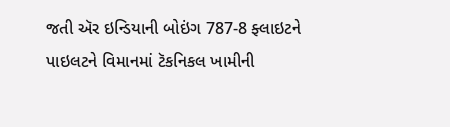જતી ઍર ઇન્ડિયાની બોઇંગ 787-8 ફ્લાઇટને પાઇલટને વિમાનમાં ટૅકનિકલ ખામીની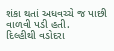શંકા થતાં અધવચ્ચે જ પાછી વાળવી પડી હતી.
દિલ્હીથી વડોદરા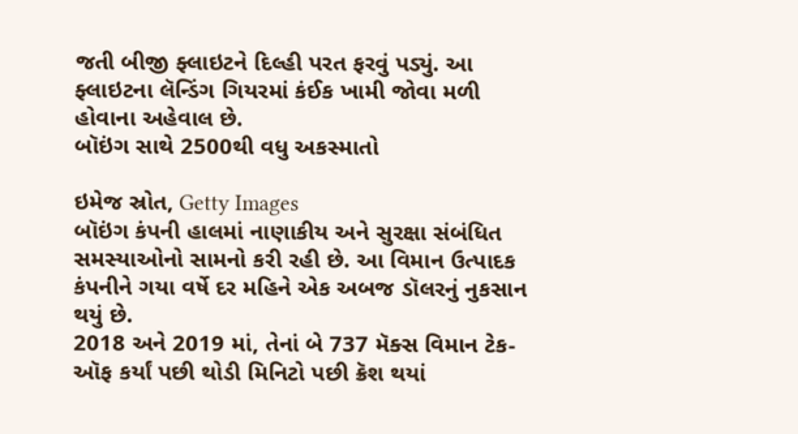જતી બીજી ફ્લાઇટને દિલ્હી પરત ફરવું પડ્યું. આ ફ્લાઇટના લૅન્ડિંગ ગિયરમાં કંઈક ખામી જોવા મળી હોવાના અહેવાલ છે.
બૉઇંગ સાથે 2500થી વધુ અકસ્માતો

ઇમેજ સ્રોત, Getty Images
બૉઇંગ કંપની હાલમાં નાણાકીય અને સુરક્ષા સંબંધિત સમસ્યાઓનો સામનો કરી રહી છે. આ વિમાન ઉત્પાદક કંપનીને ગયા વર્ષે દર મહિને એક અબજ ડૉલરનું નુકસાન થયું છે.
2018 અને 2019 માં, તેનાં બે 737 મૅક્સ વિમાન ટેક-ઑફ કર્યાં પછી થોડી મિનિટો પછી ક્રૅશ થયાં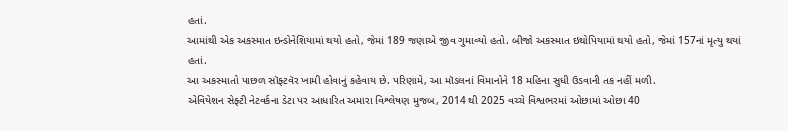હતાં.
આમાંથી એક અકસ્માત ઇન્ડોનેશિયામાં થયો હતો, જેમાં 189 જણાએ જીવ ગુમાવ્યો હતો. બીજો અકસ્માત ઇથોપિયામાં થયો હતો, જેમાં 157નાં મૃત્યુ થયાં હતાં.
આ અકસ્માતો પાછળ સૉફ્ટવૅર ખામી હોવાનું કહેવાય છે. પરિણામે, આ મૉડલનાં વિમાનોને 18 મહિના સુધી ઉડવાની તક નહીં મળી.
એવિયેશન સેફ્ટી નેટવર્કના ડેટા પર આધારિત અમારા વિશ્લેષણ મુજબ, 2014 થી 2025 વચ્ચે વિશ્વભરમાં ઓછામાં ઓછા 40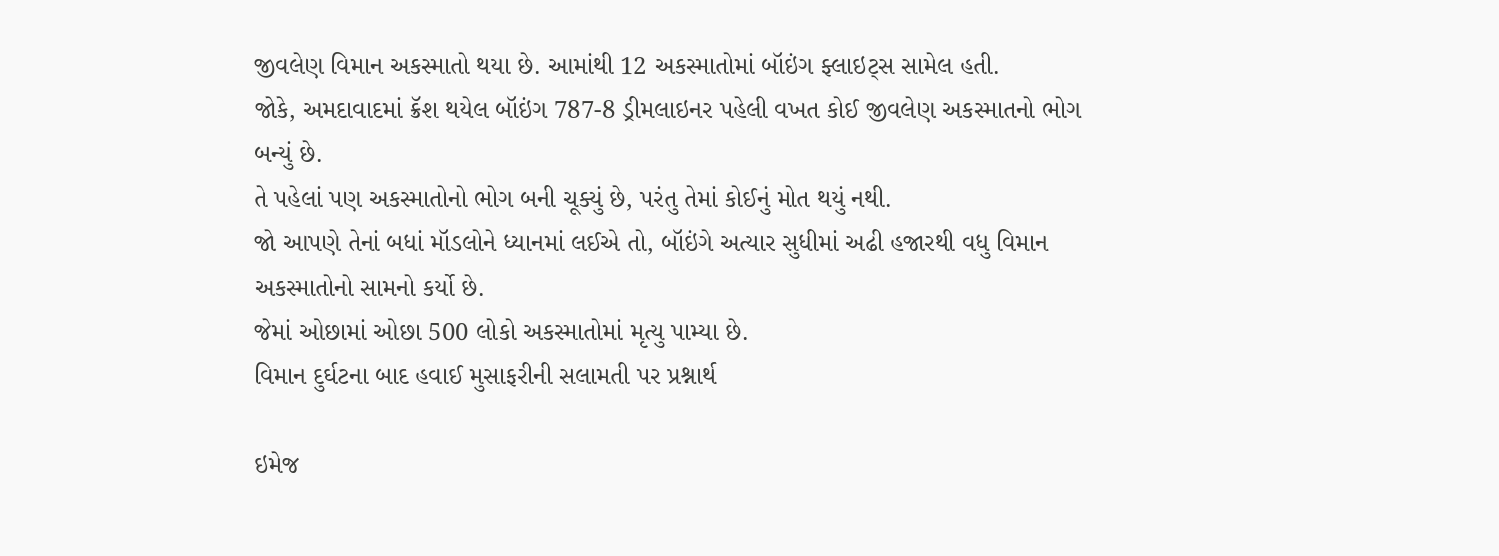જીવલેણ વિમાન અકસ્માતો થયા છે. આમાંથી 12 અકસ્માતોમાં બૉઇંગ ફ્લાઇટ્સ સામેલ હતી.
જોકે, અમદાવાદમાં ક્રૅશ થયેલ બૉઇંગ 787-8 ડ્રીમલાઇનર પહેલી વખત કોઈ જીવલેણ અકસ્માતનો ભોગ બન્યું છે.
તે પહેલાં પણ અકસ્માતોનો ભોગ બની ચૂક્યું છે, પરંતુ તેમાં કોઈનું મોત થયું નથી.
જો આપણે તેનાં બધાં મૉડલોને ધ્યાનમાં લઈએ તો, બૉઇંગે અત્યાર સુધીમાં અઢી હજારથી વધુ વિમાન અકસ્માતોનો સામનો કર્યો છે.
જેમાં ઓછામાં ઓછા 500 લોકો અકસ્માતોમાં મૃત્યુ પામ્યા છે.
વિમાન દુર્ઘટના બાદ હવાઈ મુસાફરીની સલામતી પર પ્રશ્નાર્થ

ઇમેજ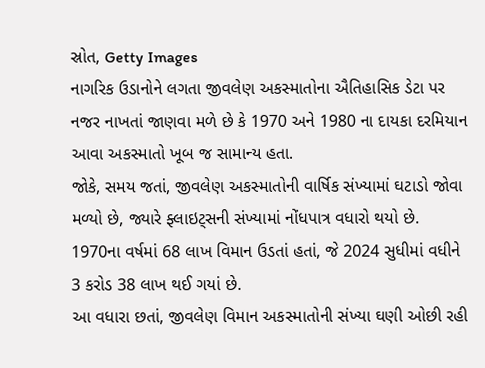સ્રોત, Getty Images
નાગરિક ઉડાનોને લગતા જીવલેણ અકસ્માતોના ઐતિહાસિક ડેટા પર નજર નાખતાં જાણવા મળે છે કે 1970 અને 1980 ના દાયકા દરમિયાન આવા અકસ્માતો ખૂબ જ સામાન્ય હતા.
જોકે, સમય જતાં, જીવલેણ અકસ્માતોની વાર્ષિક સંખ્યામાં ઘટાડો જોવા મળ્યો છે, જ્યારે ફ્લાઇટ્સની સંખ્યામાં નોંધપાત્ર વધારો થયો છે.
1970ના વર્ષમાં 68 લાખ વિમાન ઉડતાં હતાં, જે 2024 સુધીમાં વધીને 3 કરોડ 38 લાખ થઈ ગયાં છે.
આ વધારા છતાં, જીવલેણ વિમાન અકસ્માતોની સંખ્યા ઘણી ઓછી રહી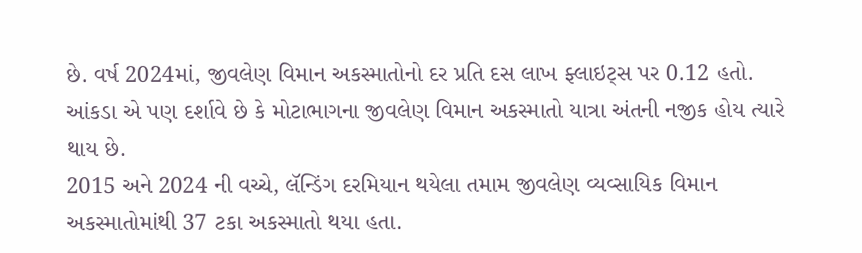છે. વર્ષ 2024માં, જીવલેણ વિમાન અકસ્માતોનો દર પ્રતિ દસ લાખ ફ્લાઇટ્સ પર 0.12 હતો.
આંકડા એ પણ દર્શાવે છે કે મોટાભાગના જીવલેણ વિમાન અકસ્માતો યાત્રા અંતની નજીક હોય ત્યારે થાય છે.
2015 અને 2024 ની વચ્ચે, લૅન્ડિંગ દરમિયાન થયેલા તમામ જીવલેણ વ્યવ્સાયિક વિમાન અકસ્માતોમાંથી 37 ટકા અકસ્માતો થયા હતા.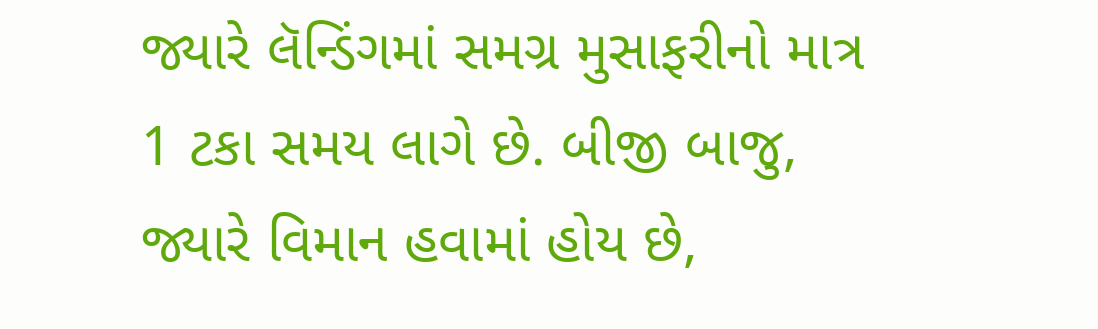જ્યારે લૅન્ડિંગમાં સમગ્ર મુસાફરીનો માત્ર 1 ટકા સમય લાગે છે. બીજી બાજુ, જ્યારે વિમાન હવામાં હોય છે,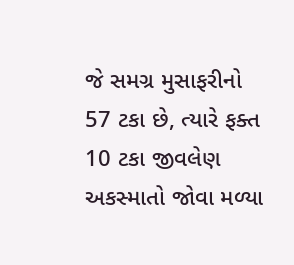જે સમગ્ર મુસાફરીનો 57 ટકા છે, ત્યારે ફક્ત 10 ટકા જીવલેણ અકસ્માતો જોવા મળ્યા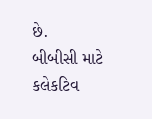છે.
બીબીસી માટે કલેકટિવ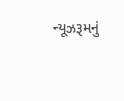ન્યૂઝરૂમનું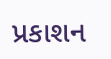પ્રકાશન